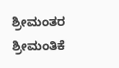ಶ್ರೀಮಂತರ ಶ್ರೀಮಂತಿಕೆ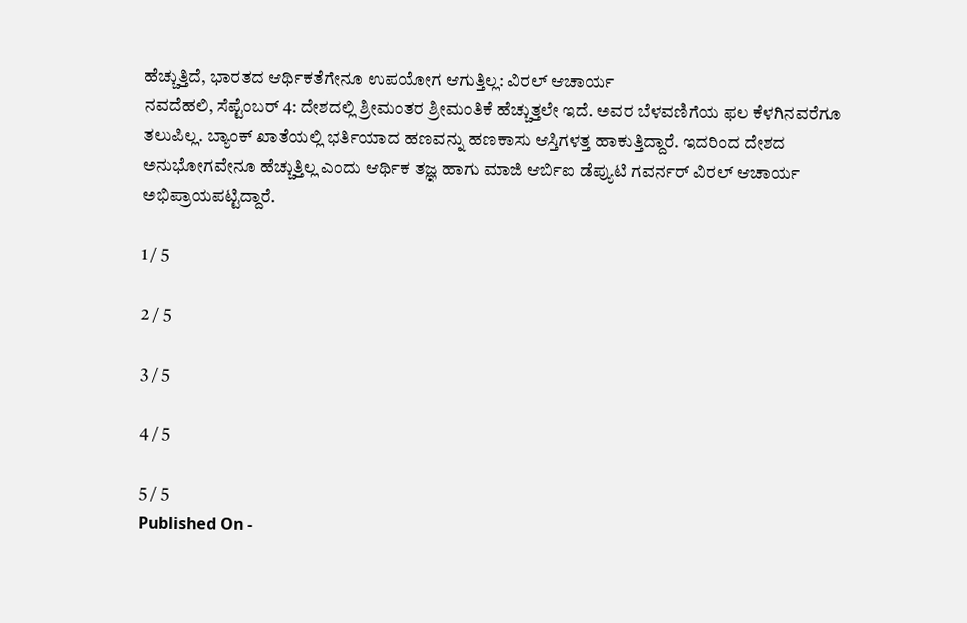ಹೆಚ್ಚುತ್ತಿದೆ, ಭಾರತದ ಆರ್ಥಿಕತೆಗೇನೂ ಉಪಯೋಗ ಆಗುತ್ತಿಲ್ಲ: ವಿರಲ್ ಆಚಾರ್ಯ
ನವದೆಹಲಿ, ಸೆಪ್ಟೆಂಬರ್ 4: ದೇಶದಲ್ಲಿ ಶ್ರೀಮಂತರ ಶ್ರೀಮಂತಿಕೆ ಹೆಚ್ಚುತ್ತಲೇ ಇದೆ. ಅವರ ಬೆಳವಣಿಗೆಯ ಫಲ ಕೆಳಗಿನವರೆಗೂ ತಲುಪಿಲ್ಲ. ಬ್ಯಾಂಕ್ ಖಾತೆಯಲ್ಲಿ ಭರ್ತಿಯಾದ ಹಣವನ್ನು ಹಣಕಾಸು ಆಸ್ತಿಗಳತ್ತ ಹಾಕುತ್ತಿದ್ದಾರೆ. ಇದರಿಂದ ದೇಶದ ಅನುಭೋಗವೇನೂ ಹೆಚ್ಚುತ್ತಿಲ್ಲ ಎಂದು ಆರ್ಥಿಕ ತಜ್ಞ ಹಾಗು ಮಾಜಿ ಆರ್ಬಿಐ ಡೆಪ್ಯುಟಿ ಗವರ್ನರ್ ವಿರಲ್ ಆಚಾರ್ಯ ಅಭಿಪ್ರಾಯಪಟ್ಟಿದ್ದಾರೆ.

1 / 5

2 / 5

3 / 5

4 / 5

5 / 5
Published On -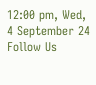12:00 pm, Wed, 4 September 24
Follow Us